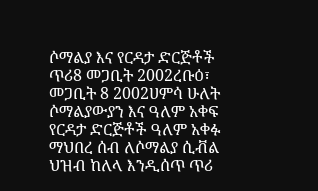ሶማልያ እና የርዳታ ድርጅቶች ጥሪ8 መጋቢት 2002ረቡዕ፣ መጋቢት 8 2002ሀምሳ ሁለት ሶማልያውያን እና ዓለም አቀፍ የርዳታ ድርጅቶች ዓለም አቀፉ ማህበረ ሰብ ለሶማልያ ሲቭል ህዝብ ከለላ እንዲሰጥ ጥሪ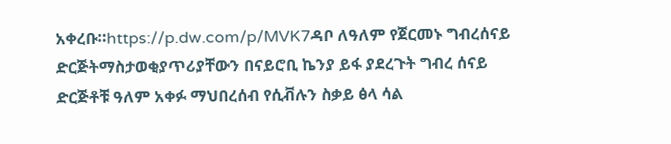አቀረቡ።https://p.dw.com/p/MVK7ዳቦ ለዓለም የጀርመኑ ግብረሰናይ ድርጅትማስታወቂያጥሪያቸውን በናይሮቢ ኬንያ ይፋ ያደረጉት ግብረ ሰናይ ድርጅቶቹ ዓለም አቀፉ ማህበረሰብ የሲቭሉን ስቃይ ፅላ ሳል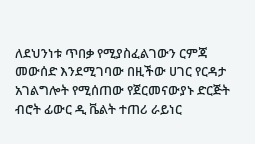ለደህንነቱ ጥበቃ የሚያስፈልገውን ርምጃ መውሰድ እንደሚገባው በዚችው ሀገር የርዳታ አገልግሎት የሚሰጠው የጀርመናውያኑ ድርጅት ብሮት ፊውር ዲ ቬልት ተጠሪ ራይነር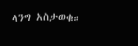ላንግ አስታወቁ።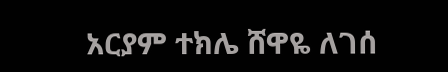አርያም ተክሌ ሸዋዬ ለገሰ